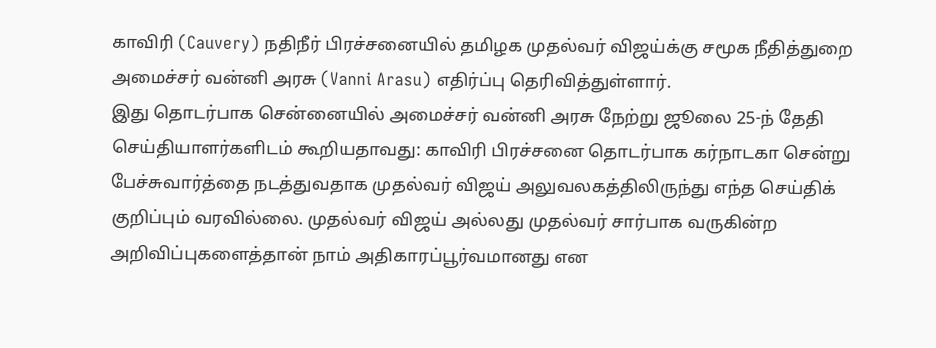காவிரி (Cauvery) நதிநீர் பிரச்சனையில் தமிழக முதல்வர் விஜய்க்கு சமூக நீதித்துறை அமைச்சர் வன்னி அரசு (Vanni Arasu) எதிர்ப்பு தெரிவித்துள்ளார்.
இது தொடர்பாக சென்னையில் அமைச்சர் வன்னி அரசு நேற்று ஜூலை 25-ந் தேதி செய்தியாளர்களிடம் கூறியதாவது: காவிரி பிரச்சனை தொடர்பாக கர்நாடகா சென்று பேச்சுவார்த்தை நடத்துவதாக முதல்வர் விஜய் அலுவலகத்திலிருந்து எந்த செய்திக் குறிப்பும் வரவில்லை. முதல்வர் விஜய் அல்லது முதல்வர் சார்பாக வருகின்ற அறிவிப்புகளைத்தான் நாம் அதிகாரப்பூர்வமானது என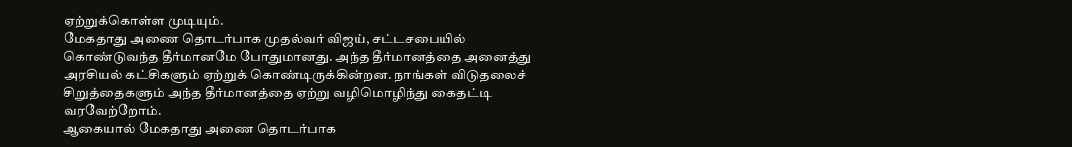ஏற்றுக்கொள்ள முடியும்.
மேகதாது அணை தொடர்பாக முதல்வர் விஜய், சட்டசபையில் கொண்டுவந்த தீர்மானமே போதுமானது. அந்த தீர்மானத்தை அனைத்து அரசியல் கட்சிகளும் ஏற்றுக் கொண்டிருக்கின்றன. நாங்கள் விடுதலைச் சிறுத்தைகளும் அந்த தீர்மானத்தை ஏற்று வழிமொழிந்து கைதட்டி வரவேற்றோம்.
ஆகையால் மேகதாது அணை தொடர்பாக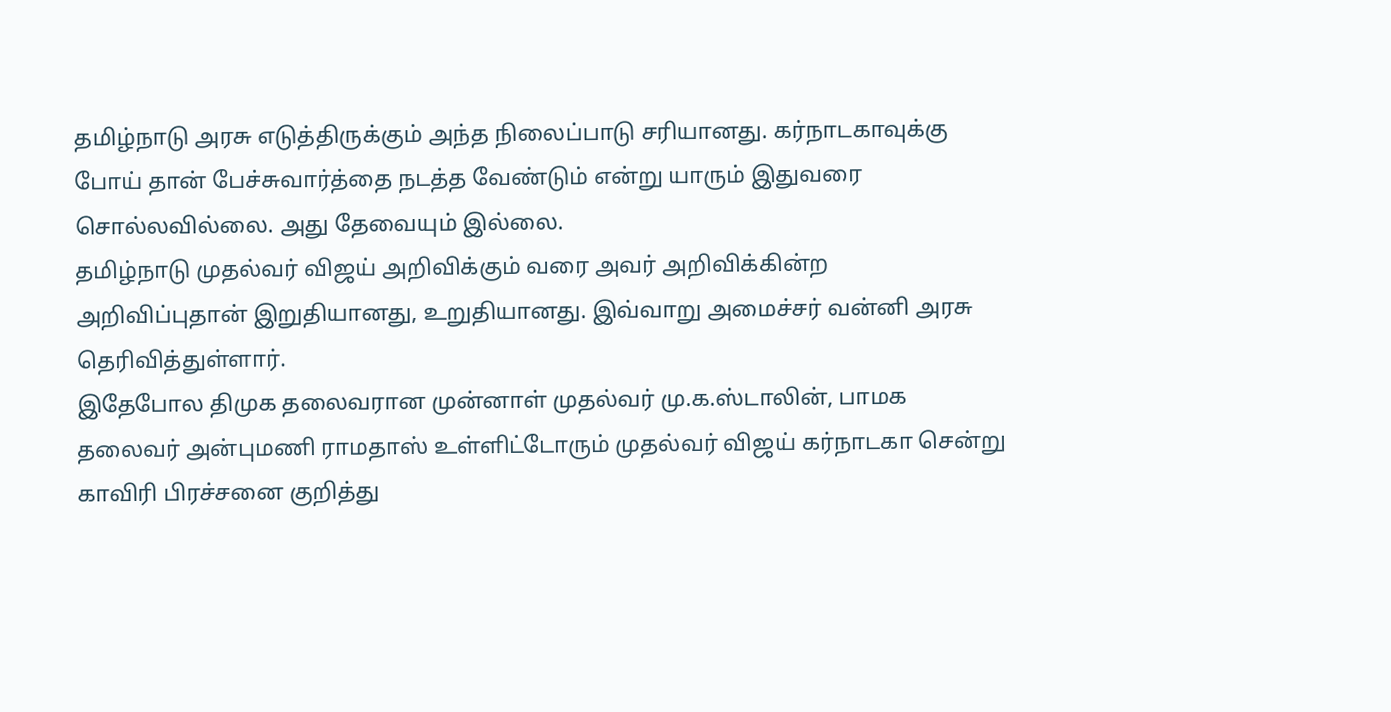தமிழ்நாடு அரசு எடுத்திருக்கும் அந்த நிலைப்பாடு சரியானது. கர்நாடகாவுக்கு போய் தான் பேச்சுவார்த்தை நடத்த வேண்டும் என்று யாரும் இதுவரை சொல்லவில்லை. அது தேவையும் இல்லை.
தமிழ்நாடு முதல்வர் விஜய் அறிவிக்கும் வரை அவர் அறிவிக்கின்ற அறிவிப்புதான் இறுதியானது, உறுதியானது. இவ்வாறு அமைச்சர் வன்னி அரசு தெரிவித்துள்ளார்.
இதேபோல திமுக தலைவரான முன்னாள் முதல்வர் மு.க.ஸ்டாலின், பாமக தலைவர் அன்புமணி ராமதாஸ் உள்ளிட்டோரும் முதல்வர் விஜய் கர்நாடகா சென்று காவிரி பிரச்சனை குறித்து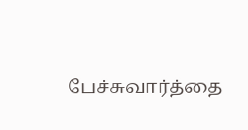பேச்சுவார்த்தை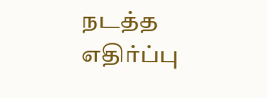நடத்த எதிர்ப்பு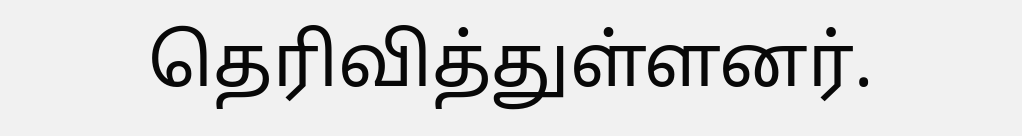தெரிவித்துள்ளனர்.